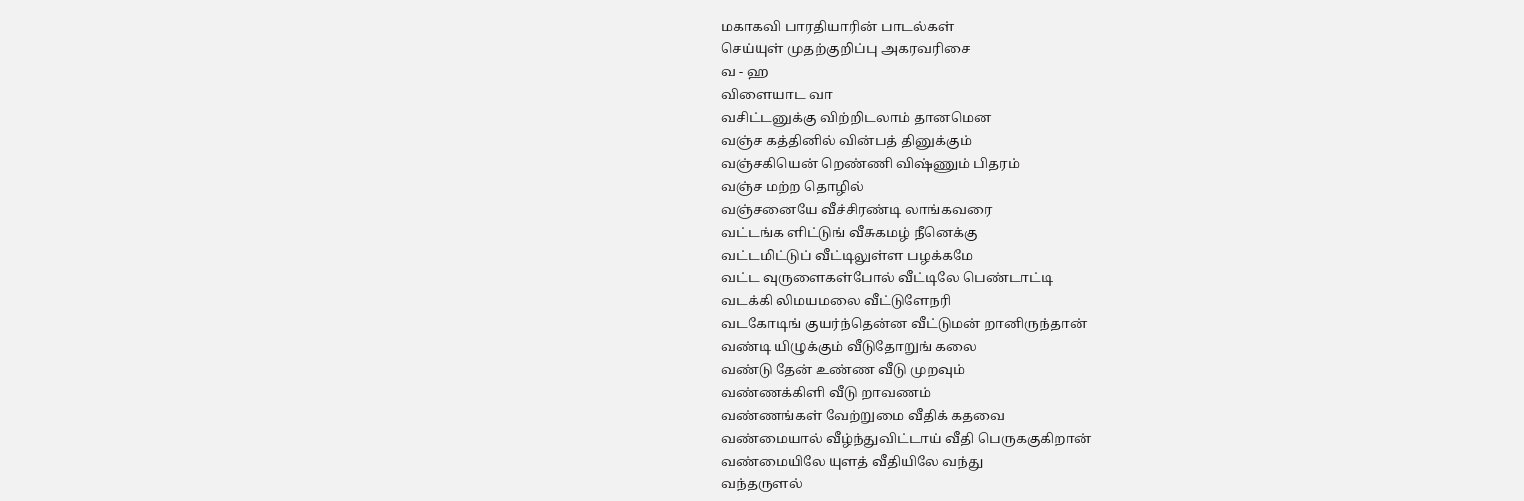மகாகவி பாரதியாரின் பாடல்கள்
செய்யுள் முதற்குறிப்பு அகரவரிசை
வ - ஹ
விளையாட வா
வசிட்டனுக்கு விற்றிடலாம் தானமென
வஞ்ச கத்தினில் வின்பத் தினுக்கும்
வஞ்சகியென் றெண்ணி விஷ்ணும் பிதரம்
வஞ்ச மற்ற தொழில்
வஞ்சனையே வீச்சிரண்டி லாங்கவரை
வட்டங்க ளிட்டுங் வீசுகமழ் நீனெக்கு
வட்டமிட்டுப் வீட்டிலுள்ள பழக்கமே
வட்ட வுருளைகள்போல் வீட்டிலே பெண்டாட்டி
வடக்கி லிமயமலை வீட்டுளேநரி
வடகோடிங் குயர்ந்தென்ன வீட்டுமன் றானிருந்தான்
வண்டி யிழுக்கும் வீடுதோறுங் கலை
வண்டு தேன் உண்ண வீடு முறவும்
வண்ணக்கிளி வீடு றாவணம்
வண்ணங்கள் வேற்றுமை வீதிக் கதவை
வண்மையால் வீழ்ந்துவிட்டாய் வீதி பெருககுகிறான்
வண்மையிலே யுளத் வீதியிலே வந்து
வந்தருளல்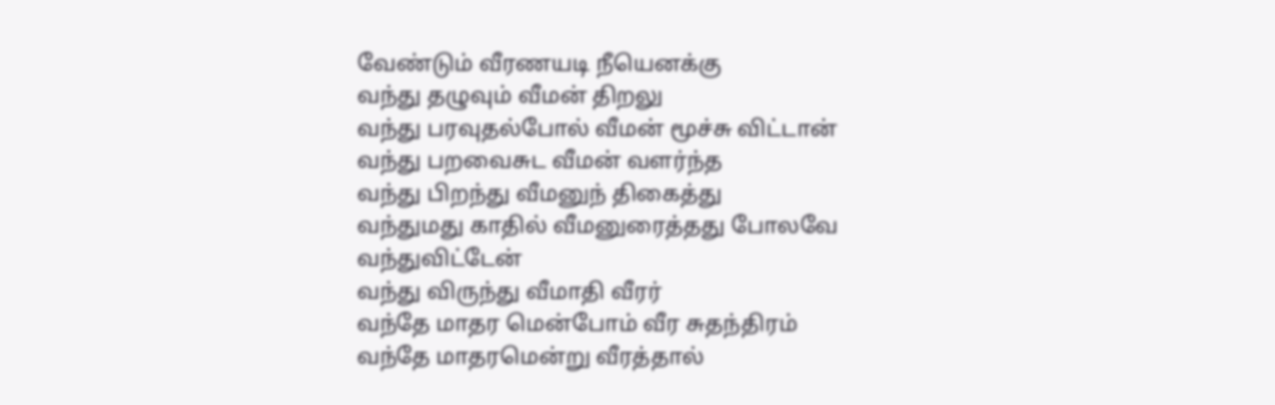வேண்டும் வீரணயடி நீயெனக்கு
வந்து தழுவும் வீமன் திறலு
வந்து பரவுதல்போல் வீமன் மூச்சு விட்டான்
வந்து பறவைசுட வீமன் வளர்ந்த
வந்து பிறந்து வீமனுந் திகைத்து
வந்துமது காதில் வீமனுரைத்தது போலவே
வந்துவிட்டேன்
வந்து விருந்து வீமாதி வீரர்
வந்தே மாதர மென்போம் வீர சுதந்திரம்
வந்தே மாதரமென்று வீரத்தால்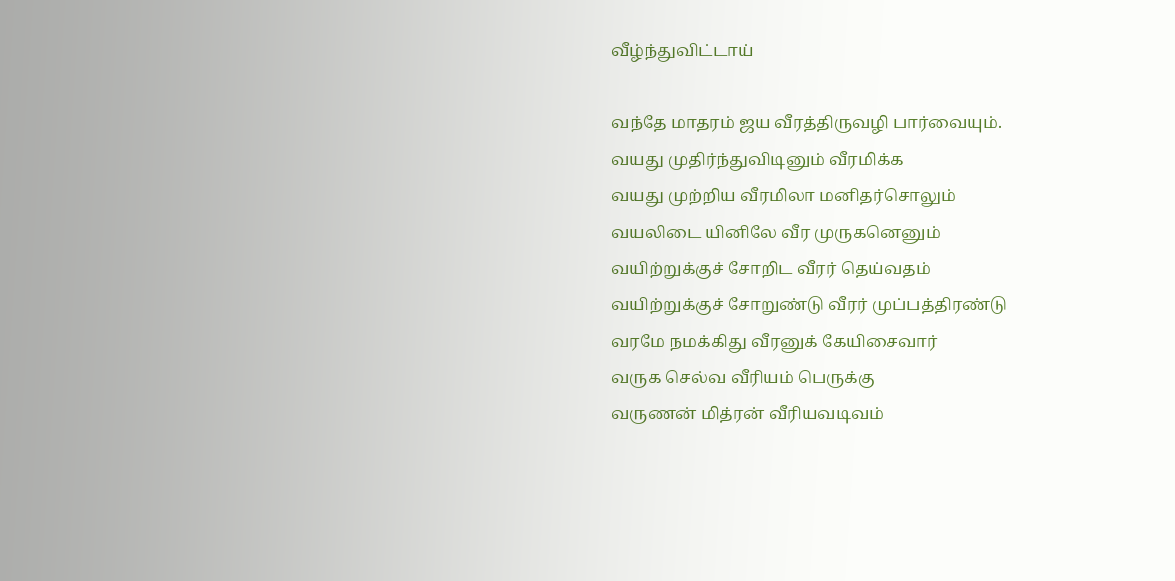வீழ்ந்துவிட்டாய்

வந்தே மாதரம் ஜய வீரத்திருவழி பார்வையும்.
வயது முதிர்ந்துவிடினும் வீரமிக்க
வயது முற்றிய வீரமிலா மனிதர்சொலும்
வயலிடை யினிலே வீர முருகனெனும்
வயிற்றுக்குச் சோறிட வீரர் தெய்வதம்
வயிற்றுக்குச் சோறுண்டு வீரர் முப்பத்திரண்டு
வரமே நமக்கிது வீரனுக் கேயிசைவார்
வருக செல்வ வீரியம் பெருக்கு
வருணன் மித்ரன் வீரியவடிவம்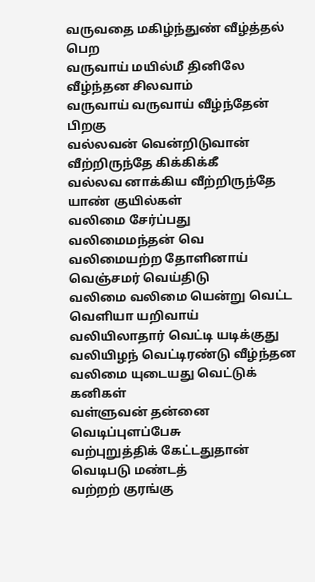வருவதை மகிழ்ந்துண் வீழ்த்தல் பெற
வருவாய் மயில்மீ தினிலே வீழ்ந்தன சிலவாம்
வருவாய் வருவாய் வீழ்ந்தேன் பிறகு
வல்லவன் வென்றிடுவான் வீற்றிருந்தே கிக்கிக்கீ
வல்லவ னாக்கிய வீற்றிருந்தே யாண் குயில்கள்
வலிமை சேர்ப்பது
வலிமைமந்தன் வெ
வலிமையற்ற தோளினாய் வெஞ்சமர் வெய்திடு
வலிமை வலிமை யென்று வெட்ட வெளியா யறிவாய்
வலியிலாதார் வெட்டி யடிக்குது
வலியிழந் வெட்டிரண்டு வீழ்ந்தன
வலிமை யுடையது வெட்டுக் கனிகள்
வள்ளுவன் தன்னை வெடிப்புளப்பேசு
வற்புறுத்திக் கேட்டதுதான் வெடிபடு மண்டத்
வற்றற் குரங்கு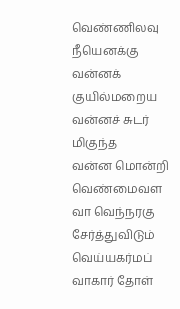வெண்ணிலவு நீயெனக்கு
வன்னக் குயில்மறைய
வன்னச் சுடர் மிகுந்த
வன்ன மொன்றி வெண்மைவள
வா வெந்நரகு சேர்த்துவிடும்
வெய்யகர்மப்
வாகார் தோள்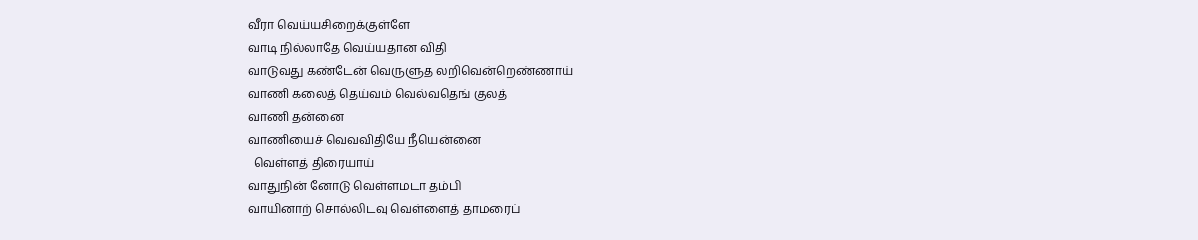வீரா வெய்யசிறைக்குள்ளே
வாடி நில்லாதே வெய்யதான விதி
வாடுவது கண்டேன் வெருளுத லறிவென்றெண்ணாய்
வாணி கலைத் தெய்வம் வெல்வதெங் குலத்
வாணி தன்னை
வாணியைச் வெவவிதியே நீயென்னை
  வெள்ளத் திரையாய்
வாதுநின் னோடு வெள்ளமடா தம்பி
வாயினாற் சொல்லிடவு வெள்ளைத் தாமரைப்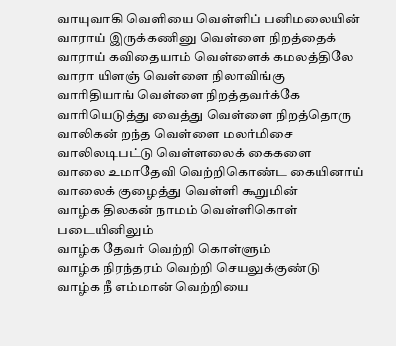வாயுவாகி வெளியை வெள்ளிப் பனிமலையின்
வாராய் இருக்கணினு வெள்ளை நிறத்தைக்
வாராய் கவிதையாம் வெள்ளைக் கமலத்திலே
வாரா யிளஞ் வெள்ளை நிலாவிங்கு
வாரிதியாங் வெள்ளை நிறத்தவர்க்கே
வாரியெடுத்து வைத்து வெள்ளை நிறத்தொரு
வாலிகன் றந்த வெள்ளை மலர்மிசை
வாலிலடிபட்டு வெள்ளலைக் கைகளை
வாலை உமாதேவி வெற்றிகொண்ட கையினாய்
வாலைக் குழைத்து வெள்ளி கூறுமின்
வாழ்க திலகன் நாமம் வெள்ளிகொள் படையினிலும்
வாழ்க தேவர் வெற்றி கொள்ளும்
வாழ்க நிரந்தரம் வெற்றி செயலுக்குண்டு
வாழ்க நீ எம்மான் வெற்றியை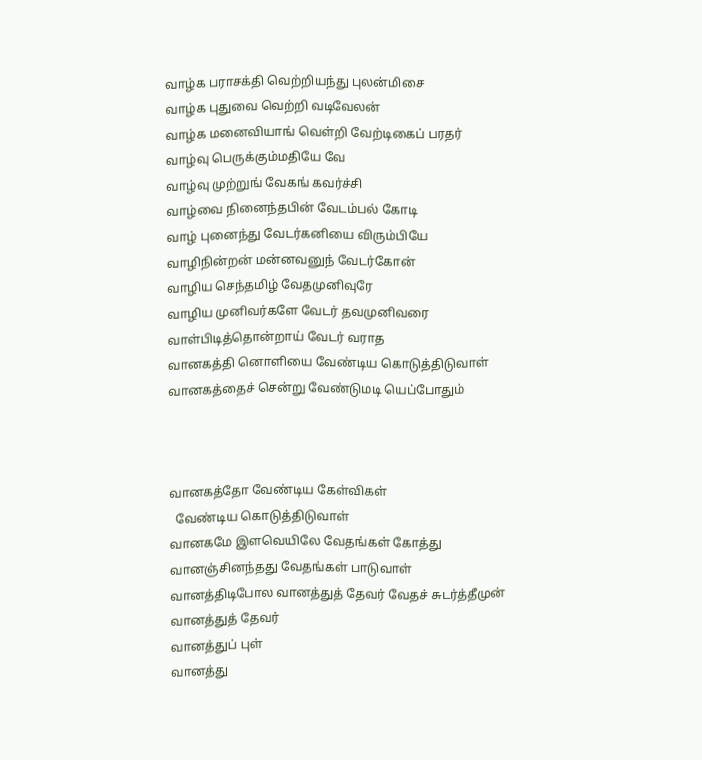வாழ்க பராசக்தி வெற்றியந்து புலன்மிசை
வாழ்க புதுவை வெற்றி வடிவேலன்
வாழ்க மனைவியாங் வெள்றி வேற்டிகைப் பரதர்
வாழ்வு பெருக்கும்மதியே வே
வாழ்வு முற்றுங் வேகங் கவர்ச்சி
வாழ்வை நினைந்தபின் வேடம்பல் கோடி
வாழ் புனைந்து வேடர்கனியை விரும்பியே
வாழிநின்றன் மன்னவனுந் வேடர்கோன்
வாழிய செந்தமிழ் வேதமுனிவுரே
வாழிய முனிவர்களே வேடர் தவமுனிவரை
வாள்பிடித்தொன்றாய் வேடர் வராத
வானகத்தி னொளியை வேண்டிய கொடுத்திடுவாள்
வானகத்தைச் சென்று வேண்டுமடி யெப்போதும்



வானகத்தோ வேண்டிய கேள்விகள்
  வேண்டிய கொடுத்திடுவாள்
வானகமே இளவெயிலே வேதங்கள் கோத்து
வானஞ்சினந்தது வேதங்கள் பாடுவாள்
வானத்திடிபோல வானத்துத் தேவர் வேதச் சுடர்த்தீமுன்
வானத்துத் தேவர்
வானத்துப் புள்
வானத்து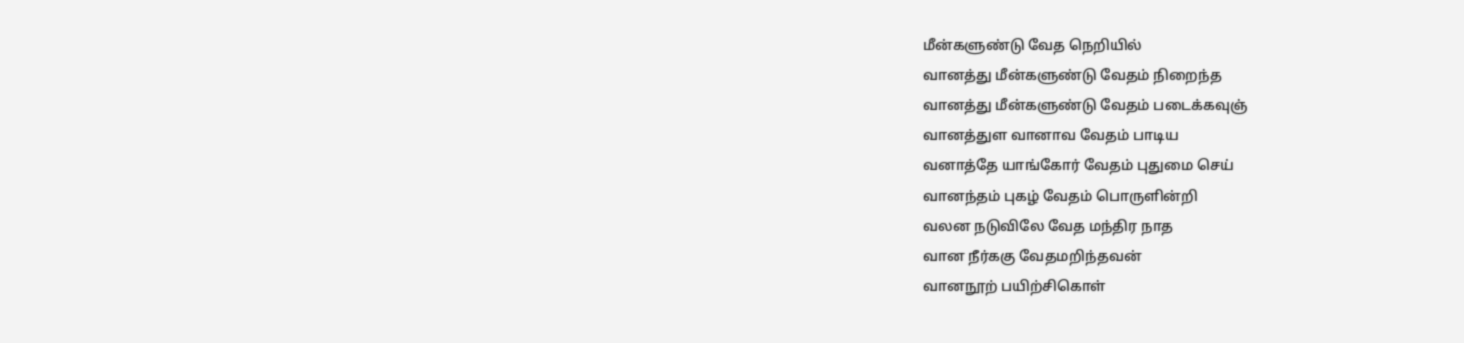மீன்களுண்டு வேத நெறியில்
வானத்து மீன்களுண்டு வேதம் நிறைந்த
வானத்து மீன்களுண்டு வேதம் படைக்கவுஞ்
வானத்துள வானாவ வேதம் பாடிய
வனாத்தே யாங்கோர் வேதம் புதுமை செய்
வானந்தம் புகழ் வேதம் பொருளின்றி
வலன நடுவிலே வேத மந்திர நாத
வான நீர்ககு வேதமறிந்தவன்
வானநூற் பயிற்சிகொள்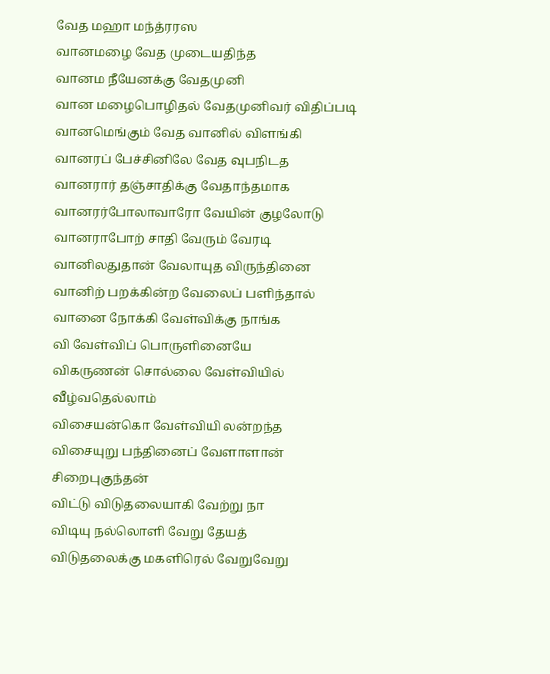வேத மஹா மந்த்ரரஸ
வானமழை வேத முடையதிந்த
வானம நீயேனக்கு வேதமுனி
வான மழைபொழிதல் வேதமுனிவர் விதிப்படி
வானமெங்கும் வேத வானில் விளங்கி
வானரப் பேச்சினிலே வேத வுபநிடத
வானரார் தஞ்சாதிக்கு வேதாந்தமாக
வானரர்போலாவாரோ வேயின் குழலோடு
வானராபோற் சாதி வேரும் வேரடி
வானிலதுதான் வேலாயுத விருந்தினை
வானிற் பறக்கின்ற வேலைப் பளிந்தால்
வானை நோக்கி வேள்விக்கு நாங்க
வி வேள்விப் பொருளினையே
விகருணன் சொல்லை வேள்வியில் வீழ்வதெல்லாம்
விசையன்கொ வேள்வியி லன்றந்த
விசையுறு பந்தினைப் வேளாளான் சிறைபுகுந்தன்
விட்டு விடுதலையாகி வேற்று நா
விடியு நல்லொளி வேறு தேயத்
விடுதலைக்கு மகளிரெல் வேறுவேறு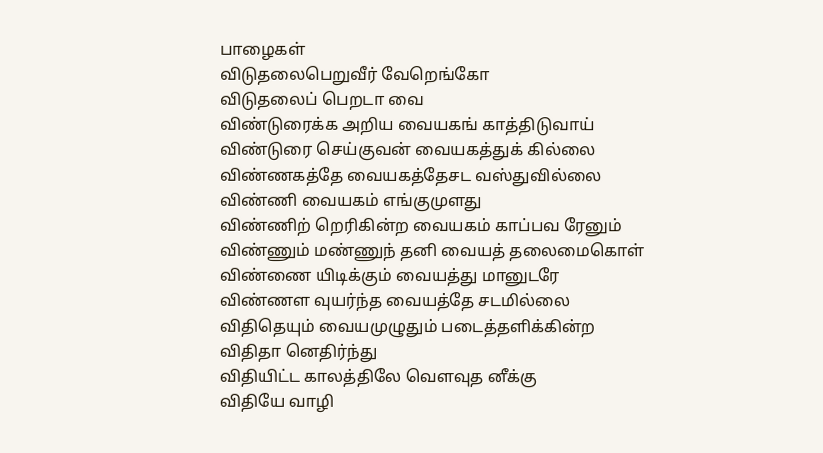பாழைகள்
விடுதலைபெறுவீர் வேறெங்கோ
விடுதலைப் பெறடா வை
விண்டுரைக்க அறிய வையகங் காத்திடுவாய்
விண்டுரை செய்குவன் வையகத்துக் கில்லை
விண்ணகத்தே வையகத்தேசட வஸ்துவில்லை
விண்ணி வையகம் எங்குமுளது
விண்ணிற் றெரிகின்ற வையகம் காப்பவ ரேனும்
விண்ணும் மண்ணுந் தனி வையத் தலைமைகொள்
விண்ணை யிடிக்கும் வையத்து மானுடரே
விண்ணள வுயர்ந்த வையத்தே சடமில்லை
விதிதெயும் வையமுழுதும் படைத்தளிக்கின்ற
விதிதா னெதிர்ந்து
விதியிட்ட காலத்திலே வௌவுத னீக்கு
விதியே வாழி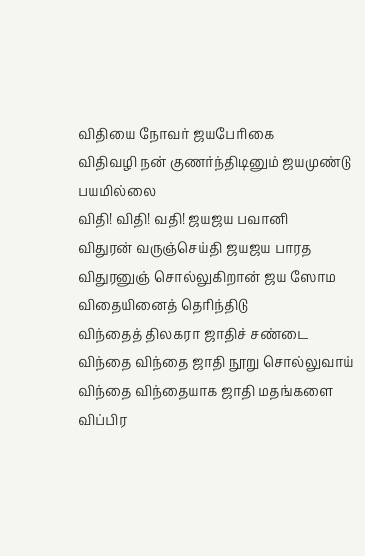விதியை நோவர் ஜயபேரிகை
விதிவழி நன் குணர்ந்திடினும் ஜயமுண்டு பயமில்லை
விதி! விதி! வதி! ஜயஜய பவானி
விதுரன் வருஞ்செய்தி ஜயஜய பாரத
விதுரனுஞ் சொல்லுகிறான் ஜய ஸோம
விதையினைத் தெரிந்திடு
விந்தைத் திலகரா ஜாதிச் சண்டை
விந்தை விந்தை ஜாதி நூறு சொல்லுவாய்
விந்தை விந்தையாக ஜாதி மதங்களை
விப்பிர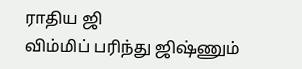ராதிய ஜி
விம்மிப் பரிந்து ஜிஷ்ணும்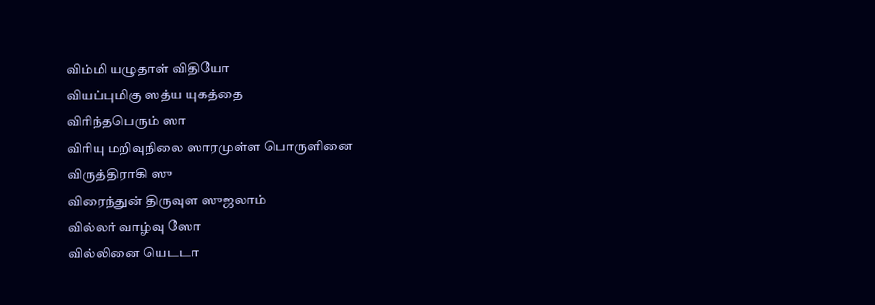விம்மி யழுதாள் விதியோ
வியப்புமிகு ஸத்ய யுகத்தை
விரிந்தபெரும் ஸா
விரியு மறிவுநிலை ஸாரமுள்ள பொருளினை
விருத்திராகி ஸு
விரைந்துன் திருவுள ஸுஜலாம்
வில்லர் வாழ்வு ஸோ
வில்லினை யெடடா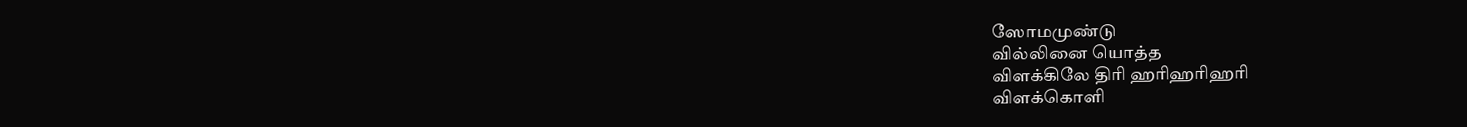ஸோமமுண்டு
வில்லினை யொத்த
விளக்கிலே திரி ஹரிஹரிஹரி
விளக்கொளி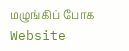மழுங்கிப் போக
Website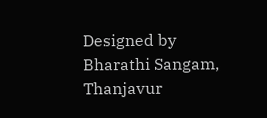Designed by Bharathi Sangam, Thanjavur